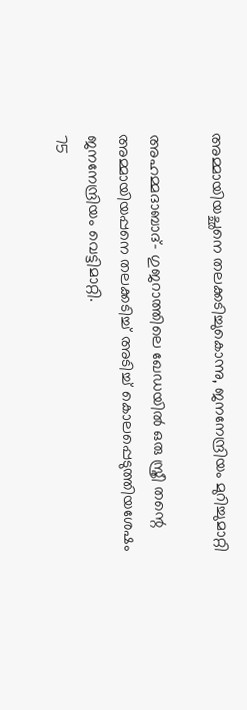അമ്മായിയച്ഛനെ തലക്കടിച്ചുകൊന്നു, ജനനേന്ദ്രിയം മുറിച്ചുമാറ്റി

അഹമ്മദാബാദ്- ഗുജറാത്തിലെ ഖേഡയില്‍ ഒരു സ്ത്രീ തന്റെ അമ്മായിയപ്പനെ തലക്കടിച്ച് അടിച്ച് കൊലപ്പെടുത്തിയശേഷം ജനനേന്ദ്രിയം വെട്ടിമാറ്റി.
75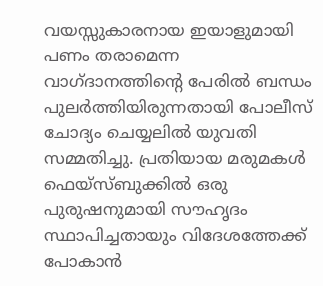വയസ്സുകാരനായ ഇയാളുമായി പണം തരാമെന്ന വാഗ്ദാനത്തിന്റെ പേരില്‍ ബന്ധം പുലര്‍ത്തിയിരുന്നതായി പോലീസ് ചോദ്യം ചെയ്യലില്‍ യുവതി സമ്മതിച്ചു. പ്രതിയായ മരുമകള്‍ ഫെയ്‌സ്ബുക്കില്‍ ഒരു പുരുഷനുമായി സൗഹൃദം സ്ഥാപിച്ചതായും വിദേശത്തേക്ക് പോകാന്‍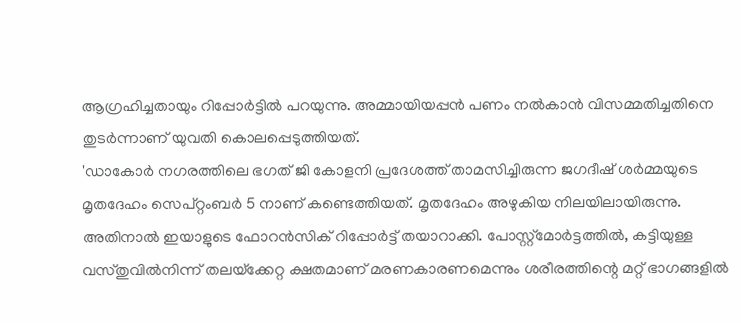ആഗ്രഹിച്ചതായും റിപ്പോര്‍ട്ടില്‍ പറയുന്നു. അമ്മായിയപ്പന്‍ പണം നല്‍കാന്‍ വിസമ്മതിച്ചതിനെ തുടര്‍ന്നാണ് യുവതി കൊലപ്പെടുത്തിയത്.
'ഡാകോര്‍ നഗരത്തിലെ ഭഗത് ജി കോളനി പ്രദേശത്ത് താമസിച്ചിരുന്ന ജഗദീഷ് ശര്‍മ്മയുടെ മൃതദേഹം സെപ്റ്റംബര്‍ 5 നാണ് കണ്ടെത്തിയത്. മൃതദേഹം അഴുകിയ നിലയിലായിരുന്നു. അതിനാല്‍ ഇയാളുടെ ഫോറന്‍സിക് റിപ്പോര്‍ട്ട് തയാറാക്കി. പോസ്റ്റ്‌മോര്‍ട്ടത്തില്‍, കട്ടിയുള്ള വസ്തുവില്‍നിന്ന് തലയ്‌ക്കേറ്റ ക്ഷതമാണ് മരണകാരണമെന്നും ശരീരത്തിന്റെ മറ്റ് ഭാഗങ്ങളില്‍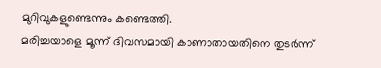മുറിവുകളുണ്ടെന്നും കണ്ടെത്തി.
മരിച്ചയാളെ മൂന്ന് ദിവസമായി കാണാതായതിനെ തുടര്‍ന്ന്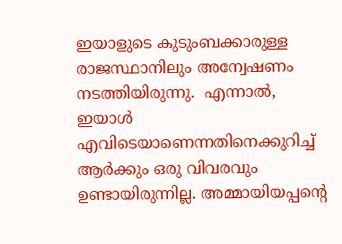ഇയാളുടെ കുടുംബക്കാരുള്ള രാജസ്ഥാനിലും അന്വേഷണം നടത്തിയിരുന്നു.  എന്നാല്‍, ഇയാള്‍ എവിടെയാണെന്നതിനെക്കുറിച്ച് ആര്‍ക്കും ഒരു വിവരവും ഉണ്ടായിരുന്നില്ല. അമ്മായിയപ്പന്റെ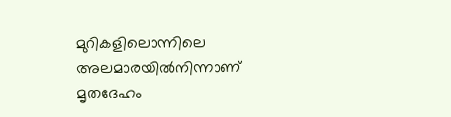മുറികളിലൊന്നിലെ അലമാരയില്‍നിന്നാണ് മൃതദേഹം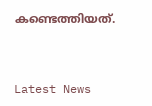കണ്ടെത്തിയത്.



Latest News